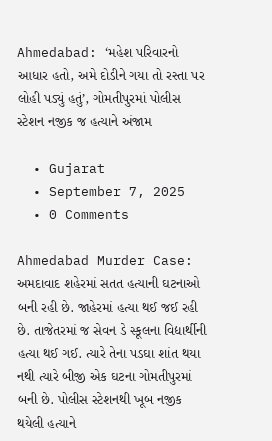Ahmedabad: ‘મહેશ પરિવારનો આધાર હતો, અમે દોડીને ગયા તો રસ્તા પર લોહી પડ્યું હતું’, ગોમતીપુરમાં પોલીસ સ્ટેશન નજીક જ હત્યાને અંજામ

  • Gujarat
  • September 7, 2025
  • 0 Comments

Ahmedabad Murder Case: અમદાવાદ શહેરમાં સતત હત્યાની ઘટનાઓ બની રહી છે. જાહેરમાં હત્યા થઈ જઈ રહી છે. તાજેતરમાં જ સેવન ડે સ્કૂલના વિદ્યાર્થીની હત્યા થઈ ગઈ. ત્યારે તેના પડઘા શાંત થયા નથી ત્યારે બીજી એક ઘટના ગોમતીપુરમાં બની છે. પોલીસ સ્ટેશનથી ખૂબ નજીક થયેલી હત્યાને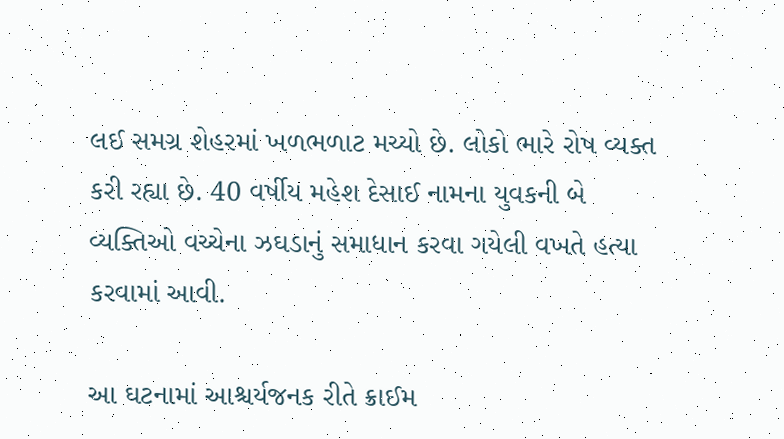લઈ સમગ્ર શેહરમાં ખળભળાટ મચ્યો છે. લોકો ભારે રોષ વ્યક્ત કરી રહ્યા છે. 40 વર્ષીય મહેશ દેસાઈ નામના યુવકની બે વ્યક્તિઓ વચ્ચેના ઝઘડાનું સમાધાન કરવા ગયેલી વખતે હત્યા કરવામાં આવી.

આ ઘટનામાં આશ્ચર્યજનક રીતે ક્રાઈમ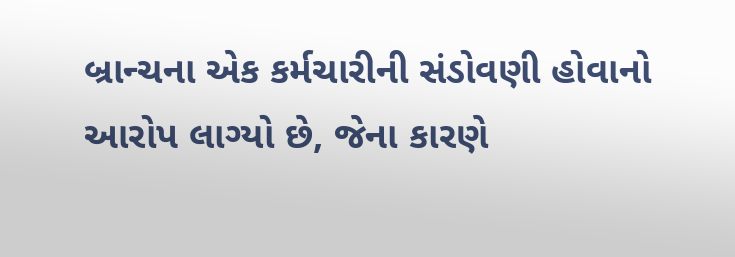બ્રાન્ચના એક કર્મચારીની સંડોવણી હોવાનો આરોપ લાગ્યો છે, જેના કારણે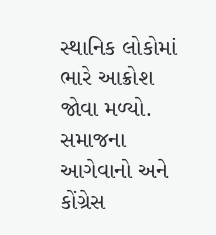સ્થાનિક લોકોમાં ભારે આક્રોશ જોવા મળ્યો. સમાજના આગેવાનો અને કોંગ્રેસ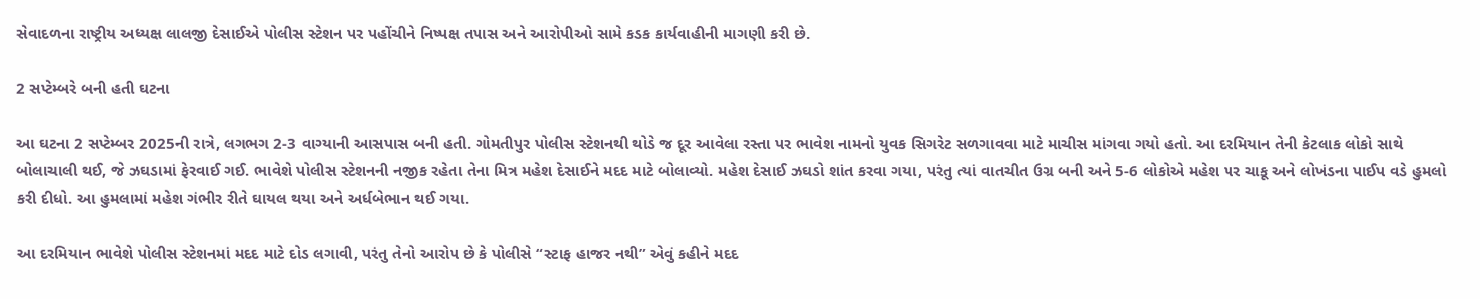સેવાદળના રાષ્ટ્રીય અધ્યક્ષ લાલજી દેસાઈએ પોલીસ સ્ટેશન પર પહોંચીને નિષ્પક્ષ તપાસ અને આરોપીઓ સામે કડક કાર્યવાહીની માગણી કરી છે.

2 સપ્ટેમ્બરે બની હતી ઘટના

આ ઘટના 2 સપ્ટેમ્બર 2025ની રાત્રે, લગભગ 2-3 વાગ્યાની આસપાસ બની હતી. ગોમતીપુર પોલીસ સ્ટેશનથી થોડે જ દૂર આવેલા રસ્તા પર ભાવેશ નામનો યુવક સિગરેટ સળગાવવા માટે માચીસ માંગવા ગયો હતો. આ દરમિયાન તેની કેટલાક લોકો સાથે બોલાચાલી થઈ, જે ઝઘડામાં ફેરવાઈ ગઈ. ભાવેશે પોલીસ સ્ટેશનની નજીક રહેતા તેના મિત્ર મહેશ દેસાઈને મદદ માટે બોલાવ્યો. મહેશ દેસાઈ ઝઘડો શાંત કરવા ગયા, પરંતુ ત્યાં વાતચીત ઉગ્ર બની અને 5-6 લોકોએ મહેશ પર ચાકૂ અને લોખંડના પાઈપ વડે હુમલો કરી દીધો. આ હુમલામાં મહેશ ગંભીર રીતે ઘાયલ થયા અને અર્ધબેભાન થઈ ગયા.

આ દરમિયાન ભાવેશે પોલીસ સ્ટેશનમાં મદદ માટે દોડ લગાવી, પરંતુ તેનો આરોપ છે કે પોલીસે “સ્ટાફ હાજર નથી” એવું કહીને મદદ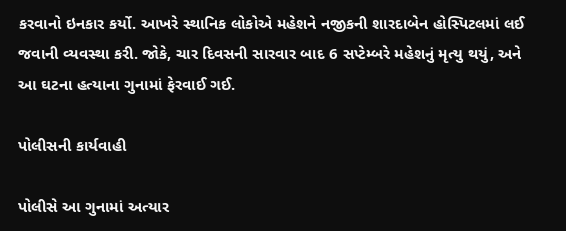કરવાનો ઇનકાર કર્યો. આખરે સ્થાનિક લોકોએ મહેશને નજીકની શારદાબેન હોસ્પિટલમાં લઈ જવાની વ્યવસ્થા કરી. જોકે, ચાર દિવસની સારવાર બાદ 6 સપ્ટેમ્બરે મહેશનું મૃત્યુ થયું, અને આ ઘટના હત્યાના ગુનામાં ફેરવાઈ ગઈ.

પોલીસની કાર્યવાહી

પોલીસે આ ગુનામાં અત્યાર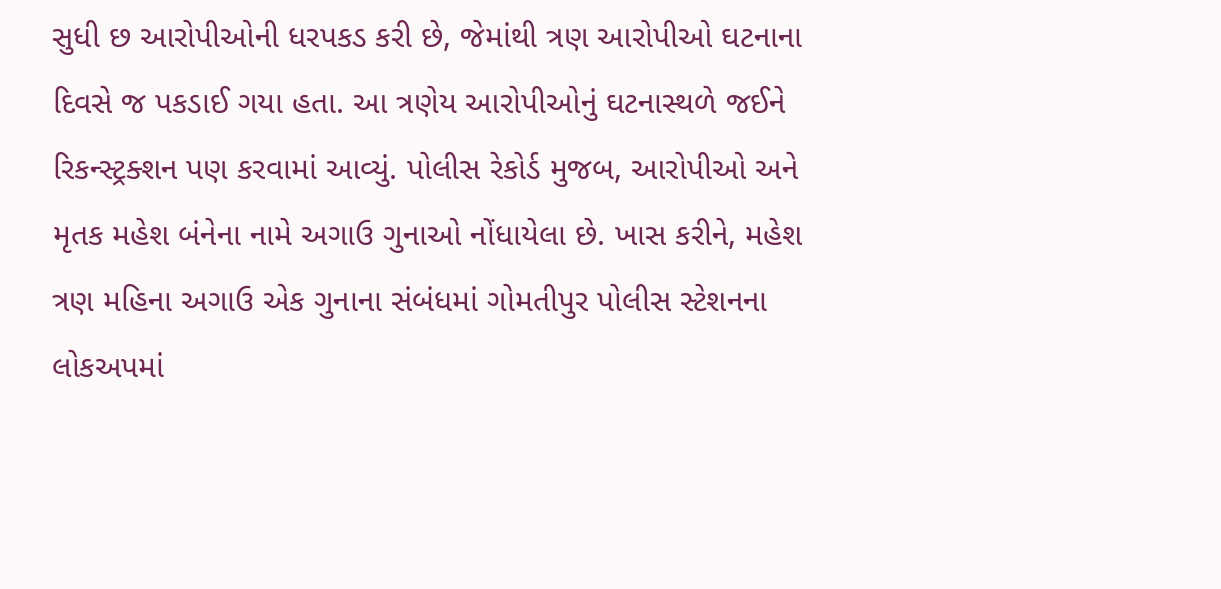સુધી છ આરોપીઓની ધરપકડ કરી છે, જેમાંથી ત્રણ આરોપીઓ ઘટનાના દિવસે જ પકડાઈ ગયા હતા. આ ત્રણેય આરોપીઓનું ઘટનાસ્થળે જઈને રિકન્સ્ટ્રક્શન પણ કરવામાં આવ્યું. પોલીસ રેકોર્ડ મુજબ, આરોપીઓ અને મૃતક મહેશ બંનેના નામે અગાઉ ગુનાઓ નોંધાયેલા છે. ખાસ કરીને, મહેશ ત્રણ મહિના અગાઉ એક ગુનાના સંબંધમાં ગોમતીપુર પોલીસ સ્ટેશનના લોકઅપમાં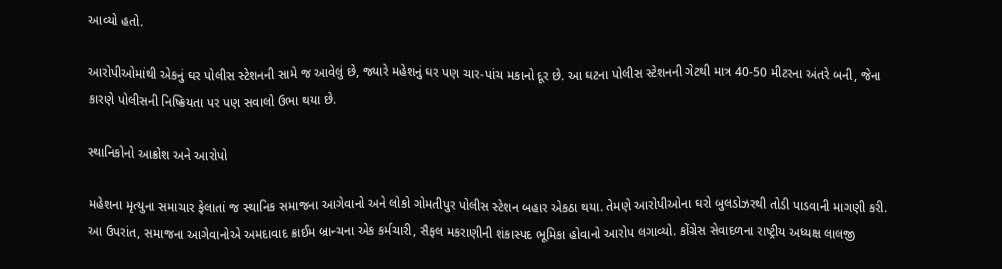આવ્યો હતો.

આરોપીઓમાંથી એકનું ઘર પોલીસ સ્ટેશનની સામે જ આવેલું છે, જ્યારે મહેશનું ઘર પણ ચાર-પાંચ મકાનો દૂર છે. આ ઘટના પોલીસ સ્ટેશનની ગેટથી માત્ર 40-50 મીટરના અંતરે બની, જેના કારણે પોલીસની નિષ્ક્રિયતા પર પણ સવાલો ઉભા થયા છે.

સ્થાનિકોનો આક્રોશ અને આરોપો

મહેશના મૃત્યુના સમાચાર ફેલાતાં જ સ્થાનિક સમાજના આગેવાનો અને લોકો ગોમતીપુર પોલીસ સ્ટેશન બહાર એકઠા થયા. તેમણે આરોપીઓના ઘરો બુલડોઝરથી તોડી પાડવાની માગણી કરી. આ ઉપરાંત, સમાજના આગેવાનોએ અમદાવાદ ક્રાઈમ બ્રાન્ચના એક કર્મચારી, સૈફલ મકરાણીની શંકાસ્પદ ભૂમિકા હોવાનો આરોપ લગાવ્યો. કોંગ્રેસ સેવાદળના રાષ્ટ્રીય અધ્યક્ષ લાલજી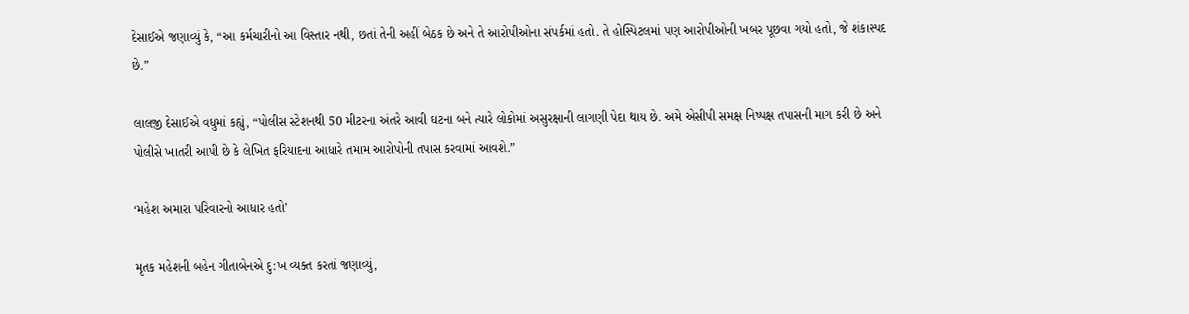દેસાઈએ જણાવ્યું કે, “આ કર્મચારીનો આ વિસ્તાર નથી, છતાં તેની અહીં બેઠક છે અને તે આરોપીઓના સંપર્કમાં હતો. તે હોસ્પિટલમાં પણ આરોપીઓની ખબર પૂછવા ગયો હતો, જે શંકાસ્પદ છે.”

લાલજી દેસાઈએ વધુમાં કહ્યું, “પોલીસ સ્ટેશનથી 50 મીટરના અંતરે આવી ઘટના બને ત્યારે લોકોમાં અસુરક્ષાની લાગણી પેદા થાય છે. અમે એસીપી સમક્ષ નિષ્પક્ષ તપાસની માગ કરી છે અને પોલીસે ખાતરી આપી છે કે લેખિત ફરિયાદના આધારે તમામ આરોપોની તપાસ કરવામાં આવશે.”

‘મહેશ અમારા પરિવારનો આધાર હતો’

મૃતક મહેશની બહેન ગીતાબેનએ દુ:ખ વ્યક્ત કરતાં જણાવ્યું,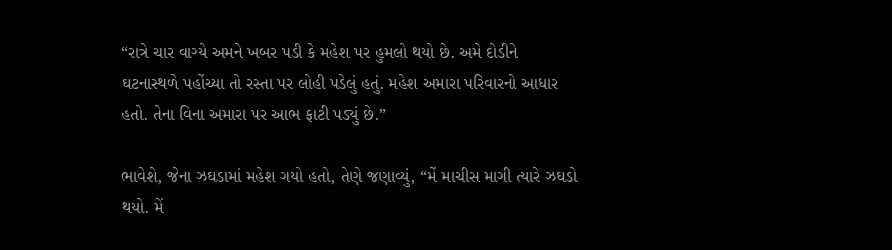“રાત્રે ચાર વાગ્યે અમને ખબર પડી કે મહેશ પર હુમલો થયો છે. અમે દોડીને ઘટનાસ્થળે પહોંચ્યા તો રસ્તા પર લોહી પડેલું હતું. મહેશ અમારા પરિવારનો આધાર હતો. તેના વિના અમારા પર આભ ફાટી પડ્યું છે.”

ભાવેશે, જેના ઝઘડામાં મહેશ ગયો હતો, તેણે જણાવ્યું, “મેં માચીસ માગી ત્યારે ઝઘડો થયો. મેં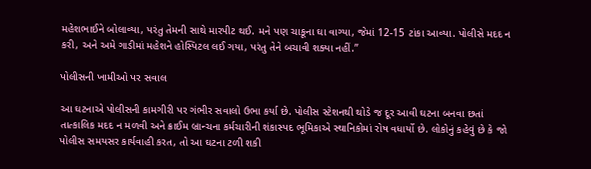મહેશભાઈને બોલાવ્યા, પરંતુ તેમની સાથે મારપીટ થઈ. મને પણ ચાકૂના ઘા વાગ્યા, જેમાં 12-15 ટાંકા આવ્યા. પોલીસે મદદ ન કરી, અને અમે ગાડીમાં મહેશને હોસ્પિટલ લઈ ગયા, પરંતુ તેને બચાવી શક્યા નહીં.”

પોલીસની ખામીઓ પર સવાલ

આ ઘટનાએ પોલીસની કામગીરી પર ગંભીર સવાલો ઉભા કર્યા છે. પોલીસ સ્ટેશનથી થોડે જ દૂર આવી ઘટના બનવા છતાં તાત્કાલિક મદદ ન મળવી અને ક્રાઈમ બ્રાન્ચના કર્મચારીની શંકાસ્પદ ભૂમિકાએ સ્થાનિકોમાં રોષ વધાર્યો છે. લોકોનું કહેવું છે કે જો પોલીસ સમયસર કાર્યવાહી કરત, તો આ ઘટના ટળી શકી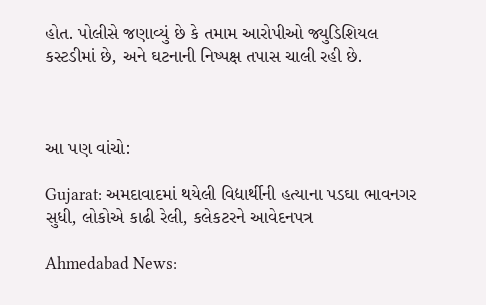હોત. પોલીસે જણાવ્યું છે કે તમામ આરોપીઓ જ્યુડિશિયલ કસ્ટડીમાં છે, અને ઘટનાની નિષ્પક્ષ તપાસ ચાલી રહી છે.



આ પણ વાંચો:

Gujarat: અમદાવાદમાં થયેલી વિદ્યાર્થીની હત્યાના પડઘા ભાવનગર સુધી, લોકોએ કાઢી રેલી, કલેકટરને આવેદનપત્ર

Ahmedabad News: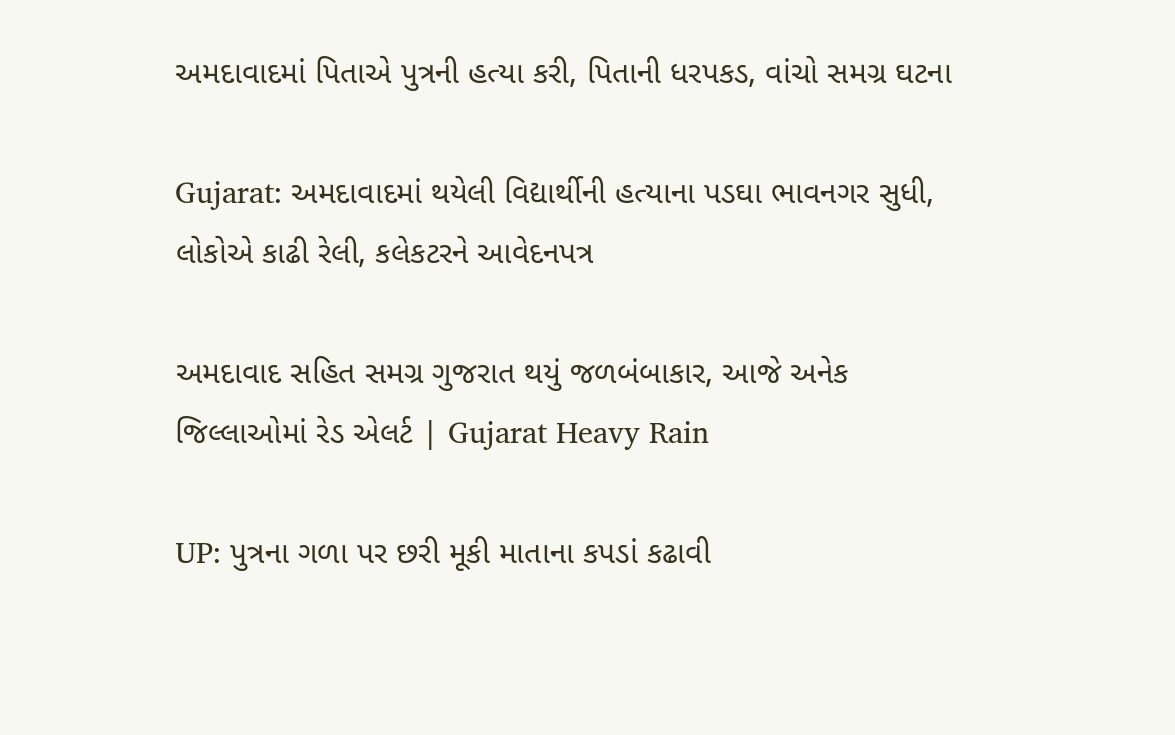અમદાવાદમાં પિતાએ પુત્રની હત્યા કરી, પિતાની ધરપકડ, વાંચો સમગ્ર ઘટના

Gujarat: અમદાવાદમાં થયેલી વિદ્યાર્થીની હત્યાના પડઘા ભાવનગર સુધી, લોકોએ કાઢી રેલી, કલેકટરને આવેદનપત્ર

અમદાવાદ સહિત સમગ્ર ગુજરાત થયું જળબંબાકાર, આજે અનેક જિલ્લાઓમાં રેડ એલર્ટ | Gujarat Heavy Rain

UP: પુત્રના ગળા પર છરી મૂકી માતાના કપડાં કઢાવી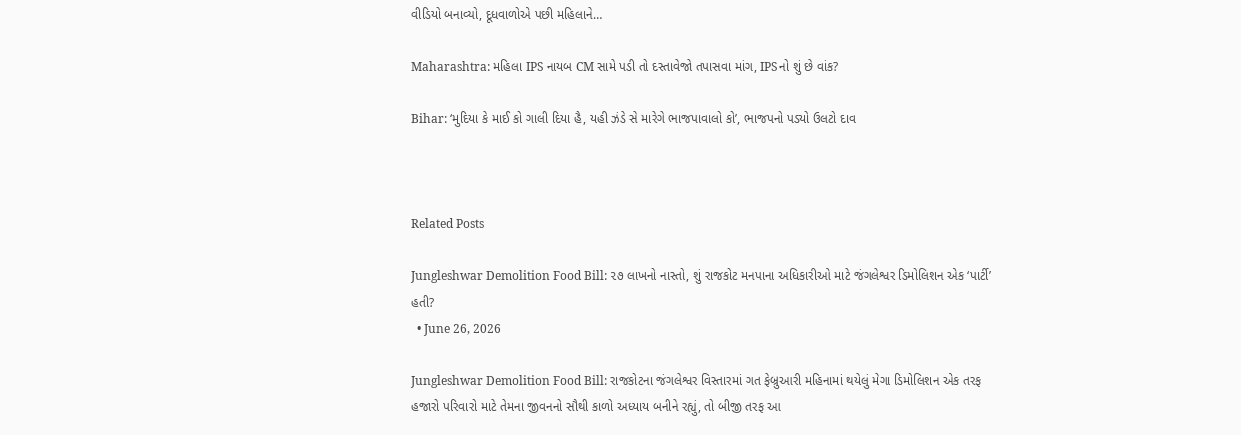વીડિયો બનાવ્યો, દૂધવાળોએ પછી મહિલાને…

Maharashtra: મહિલા IPS નાયબ CM સામે પડી તો દસ્તાવેજો તપાસવા માંગ, IPSનો શું છે વાંક?

Bihar: ‘મુદિયા કે માઈ કો ગાલી દિયા હૈ, યહી ઝંડે સે મારેગે ભાજપાવાલો કો’, ભાજપનો પડ્યો ઉલટો દાવ



Related Posts

Jungleshwar Demolition Food Bill: ૨૭ લાખનો નાસ્તો, શું રાજકોટ મનપાના અધિકારીઓ માટે જંગલેશ્વર ડિમોલિશન એક ‘પાર્ટી’ હતી?
  • June 26, 2026

Jungleshwar Demolition Food Bill: રાજકોટના જંગલેશ્વર વિસ્તારમાં ગત ફેબ્રુઆરી મહિનામાં થયેલું મેગા ડિમોલિશન એક તરફ હજારો પરિવારો માટે તેમના જીવનનો સૌથી કાળો અધ્યાય બનીને રહ્યું, તો બીજી તરફ આ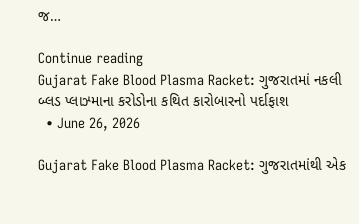જ…

Continue reading
Gujarat Fake Blood Plasma Racket: ગુજરાતમાં નકલી બ્લડ પ્લાઝ્માના કરોડોના કથિત કારોબારનો પર્દાફાશ
  • June 26, 2026

Gujarat Fake Blood Plasma Racket: ગુજરાતમાંથી એક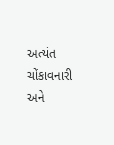અત્યંત ચોંકાવનારી અને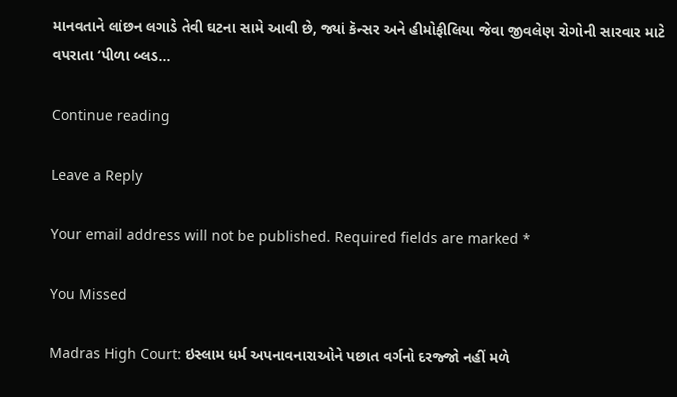માનવતાને લાંછન લગાડે તેવી ઘટના સામે આવી છે, જ્યાં કૅન્સર અને હીમોફીલિયા જેવા જીવલેણ રોગોની સારવાર માટે વપરાતા ‘પીળા બ્લડ…

Continue reading

Leave a Reply

Your email address will not be published. Required fields are marked *

You Missed

Madras High Court: ઇસ્લામ ધર્મ અપનાવનારાઓને પછાત વર્ગનો દરજ્જો નહીં મળે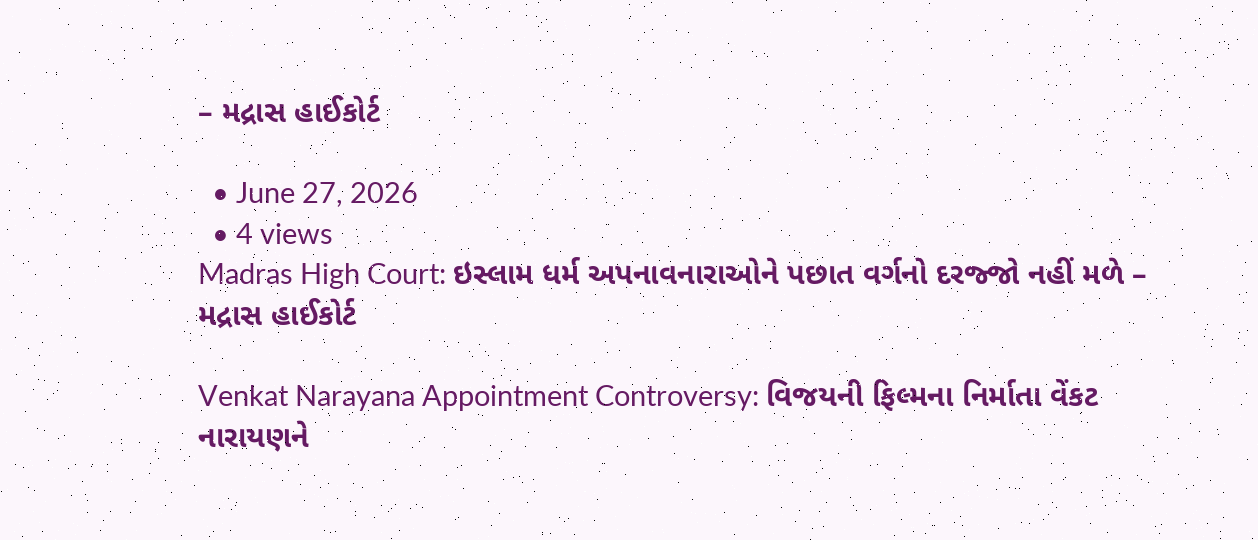– મદ્રાસ હાઈકોર્ટ

  • June 27, 2026
  • 4 views
Madras High Court: ઇસ્લામ ધર્મ અપનાવનારાઓને પછાત વર્ગનો દરજ્જો નહીં મળે – મદ્રાસ હાઈકોર્ટ

Venkat Narayana Appointment Controversy: વિજયની ફિલ્મના નિર્માતા વેંકટ નારાયણને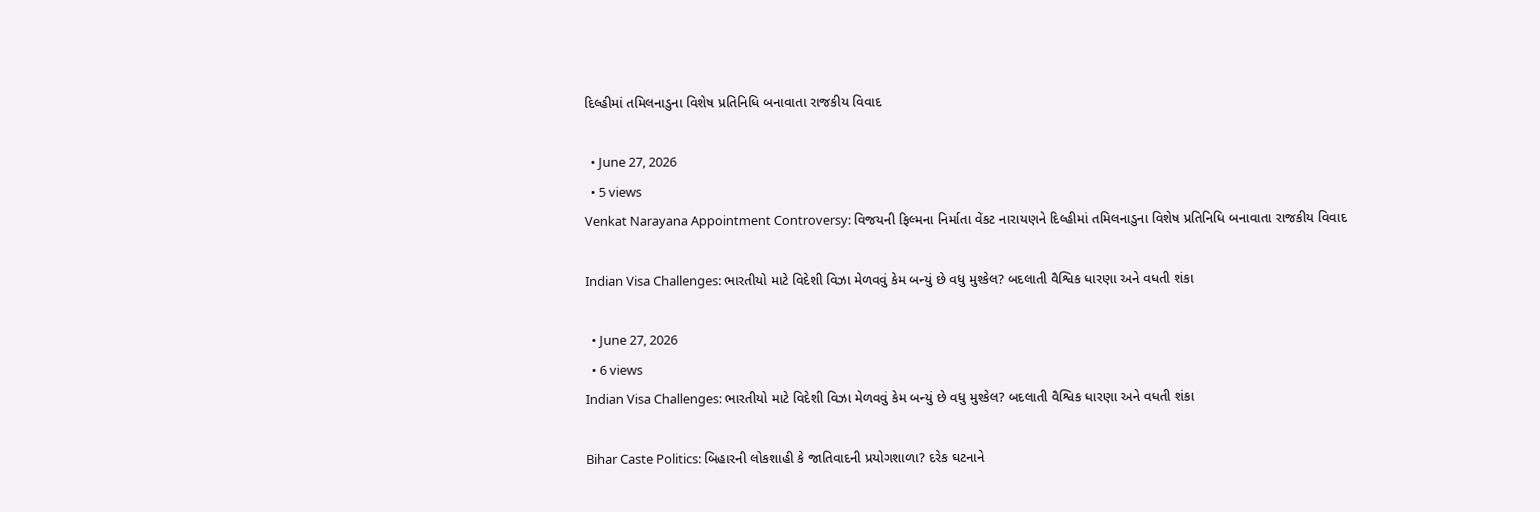દિલ્હીમાં તમિલનાડુના વિશેષ પ્રતિનિધિ બનાવાતા રાજકીય વિવાદ

  • June 27, 2026
  • 5 views
Venkat Narayana Appointment Controversy: વિજયની ફિલ્મના નિર્માતા વેંકટ નારાયણને દિલ્હીમાં તમિલનાડુના વિશેષ પ્રતિનિધિ બનાવાતા રાજકીય વિવાદ

Indian Visa Challenges: ભારતીયો માટે વિદેશી વિઝા મેળવવું કેમ બન્યું છે વધુ મુશ્કેલ? બદલાતી વૈશ્વિક ધારણા અને વધતી શંકા

  • June 27, 2026
  • 6 views
Indian Visa Challenges: ભારતીયો માટે વિદેશી વિઝા મેળવવું કેમ બન્યું છે વધુ મુશ્કેલ? બદલાતી વૈશ્વિક ધારણા અને વધતી શંકા

Bihar Caste Politics: બિહારની લોકશાહી કે જાતિવાદની પ્રયોગશાળા? દરેક ઘટનાને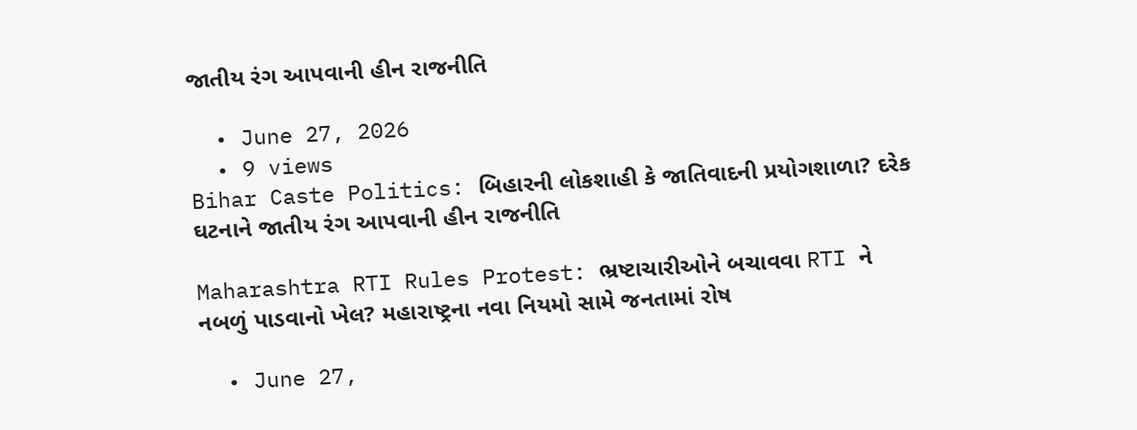જાતીય રંગ આપવાની હીન રાજનીતિ

  • June 27, 2026
  • 9 views
Bihar Caste Politics: બિહારની લોકશાહી કે જાતિવાદની પ્રયોગશાળા? દરેક ઘટનાને જાતીય રંગ આપવાની હીન રાજનીતિ

Maharashtra RTI Rules Protest: ભ્રષ્ટાચારીઓને બચાવવા RTI ને નબળું પાડવાનો ખેલ? મહારાષ્ટ્રના નવા નિયમો સામે જનતામાં રોષ

  • June 27,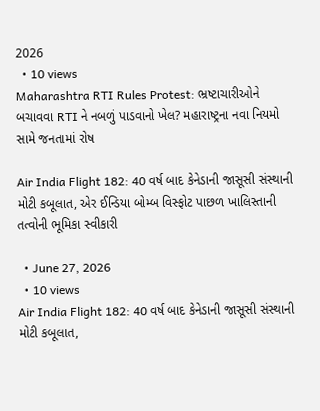2026
  • 10 views
Maharashtra RTI Rules Protest: ભ્રષ્ટાચારીઓને બચાવવા RTI ને નબળું પાડવાનો ખેલ? મહારાષ્ટ્રના નવા નિયમો સામે જનતામાં રોષ

Air India Flight 182: 40 વર્ષ બાદ કેનેડાની જાસૂસી સંસ્થાની મોટી કબૂલાત, એર ઈન્ડિયા બોમ્બ વિસ્ફોટ પાછળ ખાલિસ્તાની તત્વોની ભૂમિકા સ્વીકારી

  • June 27, 2026
  • 10 views
Air India Flight 182: 40 વર્ષ બાદ કેનેડાની જાસૂસી સંસ્થાની મોટી કબૂલાત,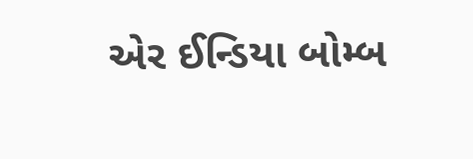એર ઈન્ડિયા બોમ્બ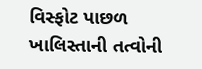વિસ્ફોટ પાછળ ખાલિસ્તાની તત્વોની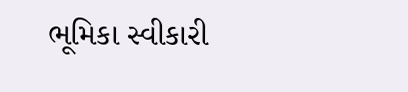ભૂમિકા સ્વીકારી